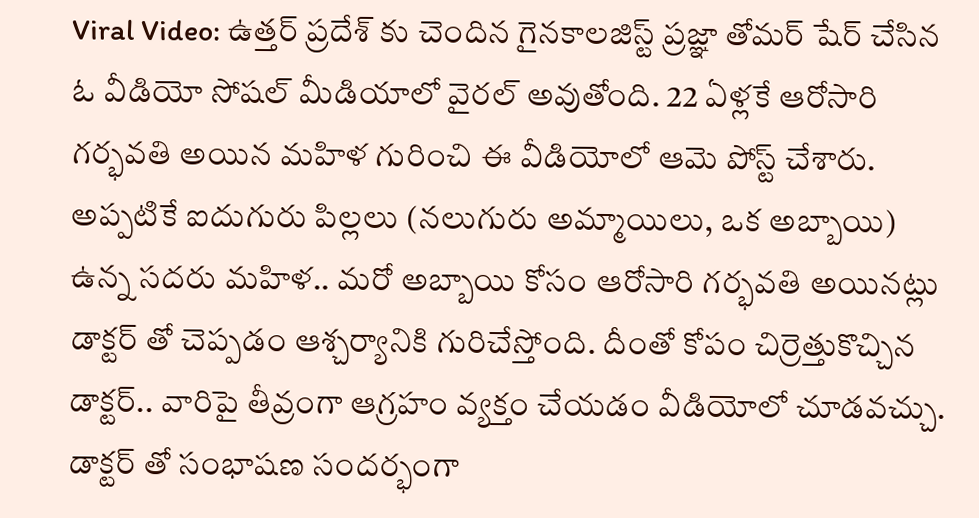Viral Video: ఉత్తర్ ప్రదేశ్ కు చెందిన గైనకాలజిస్ట్ ప్రజ్ఞా తోమర్ షేర్ చేసిన ఓ వీడియో సోషల్ మీడియాలో వైరల్ అవుతోంది. 22 ఏళ్లకే ఆరోసారి గర్భవతి అయిన మహిళ గురించి ఈ వీడియోలో ఆమె పోస్ట్ చేశారు. అప్పటికే ఐదుగురు పిల్లలు (నలుగురు అమ్మాయిలు, ఒక అబ్బాయి) ఉన్న సదరు మహిళ.. మరో అబ్బాయి కోసం ఆరోసారి గర్భవతి అయినట్లు డాక్టర్ తో చెప్పడం ఆశ్చర్యానికి గురిచేస్తోంది. దీంతో కోపం చిర్రెత్తుకొచ్చిన డాక్టర్.. వారిపై తీవ్రంగా ఆగ్రహం వ్యక్తం చేయడం వీడియోలో చూడవచ్చు.
డాక్టర్ తో సంభాషణ సందర్భంగా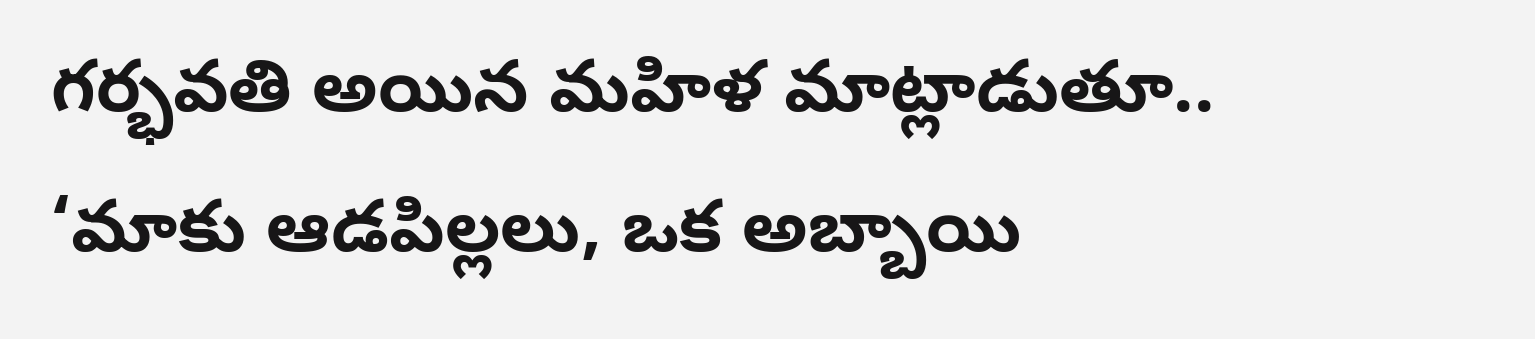గర్భవతి అయిన మహిళ మాట్లాడుతూ.. ‘మాకు ఆడపిల్లలు, ఒక అబ్బాయి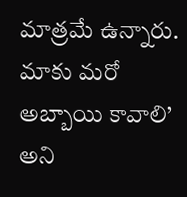మాత్రమే ఉన్నారు. మాకు మరో అబ్బాయి కావాలి’ అని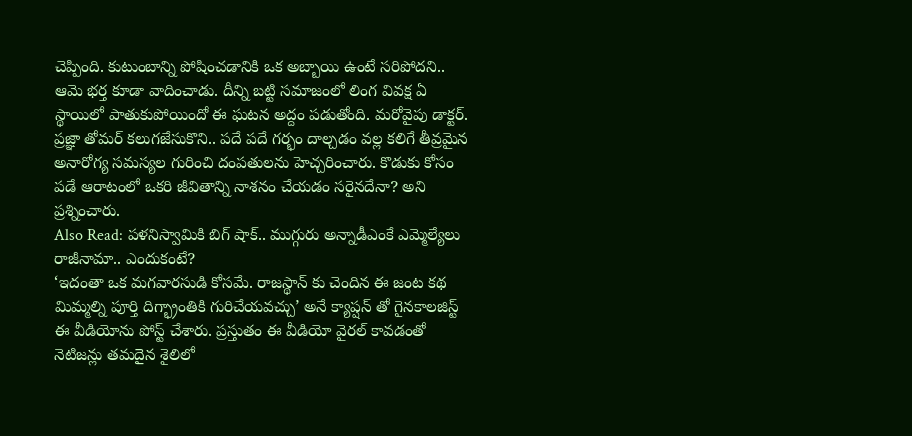చెప్పింది. కుటుంబాన్ని పోషించడానికి ఒక అబ్బాయి ఉంటే సరిపోదని.. ఆమె భర్త కూడా వాదించాడు. దీన్ని బట్టి సమాజంలో లింగ వివక్ష ఏ స్థాయిలో పాతుకుపోయిందో ఈ ఘటన అద్దం పడుతోంది. మరోవైపు డాక్టర్. ప్రజ్ఞా తోమర్ కలుగజేసుకొని.. పదే పదే గర్భం దాల్చడం వల్ల కలిగే తీవ్రమైన అనారోగ్య సమస్యల గురించి దంపతులను హెచ్చరించారు. కొడుకు కోసం పడే ఆరాటంలో ఒకరి జీవితాన్ని నాశనం చేయడం సరైనదేనా? అని ప్రశ్నించారు.
Also Read: పళనిస్వామికి బిగ్ షాక్.. ముగ్గురు అన్నాడీఎంకే ఎమ్మెల్యేలు రాజీనామా.. ఎందుకంటే?
‘ఇదంతా ఒక మగవారసుడి కోసమే. రాజస్థాన్ కు చెందిన ఈ జంట కథ మిమ్మల్ని పూర్తి దిగ్భ్రాంతికి గురిచేయవచ్చు’ అనే క్యాప్షన్ తో గైనకాలజిస్ట్ ఈ వీడియోను పోస్ట్ చేశారు. ప్రస్తుతం ఈ వీడియో వైరల్ కావడంతో నెటిజన్లు తమదైన శైలిలో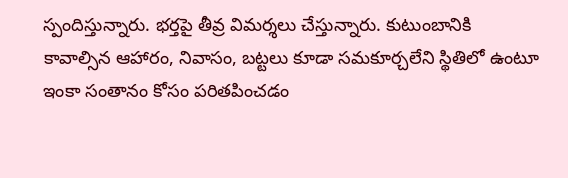స్పందిస్తున్నారు. భర్తపై తీవ్ర విమర్శలు చేస్తున్నారు. కుటుంబానికి కావాల్సిన ఆహారం, నివాసం, బట్టలు కూడా సమకూర్చలేని స్థితిలో ఉంటూ ఇంకా సంతానం కోసం పరితపించడం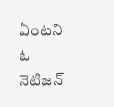ఏంటని ఓ నెటిజన్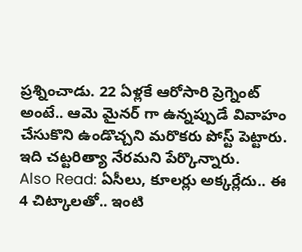ప్రశ్నించాడు. 22 ఏళ్లకే ఆరోసారి ప్రెగ్నెంట్ అంటే.. ఆమె మైనర్ గా ఉన్నప్పుడే వివాహం చేసుకొని ఉండొచ్చని మరొకరు పోస్ట్ పెట్టారు. ఇది చట్టరిత్యా నేరమని పేర్కొన్నారు.
Also Read: ఏసీలు, కూలర్లు అక్కర్లేదు.. ఈ 4 చిట్కాలతో.. ఇంటి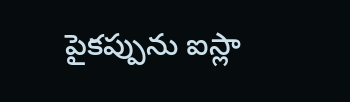పైకప్పును ఐస్లా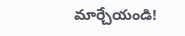మార్చేయండి!